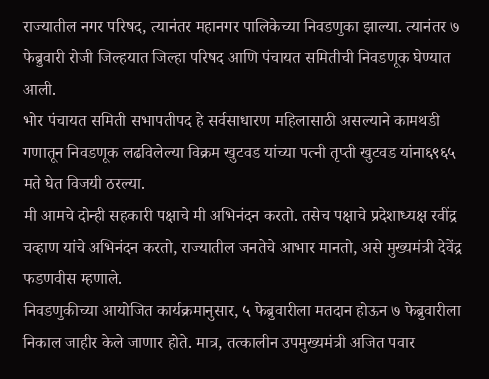राज्यातील नगर परिषद, त्यानंतर महानगर पालिकेच्या निवडणुका झाल्या. त्यानंतर ७ फेब्रुवारी रोजी जिल्हयात जिल्हा परिषद आणि पंचायत समितीची निवडणूक घेण्यात आली.
भोर पंचायत समिती सभापतीपद हे सर्वसाधारण महिलासाठी असल्याने कामथडी गणातून निवडणूक लढविलेल्या विक्रम खुटवड यांच्या पत्नी तृप्ती खुटवड यांना६९६५ मते घेत विजयी ठरल्या.
मी आमचे दोन्ही सहकारी पक्षाचे मी अभिनंदन करतो. तसेच पक्षाचे प्रदेशाध्यक्ष रवींद्र चव्हाण यांचे अभिनंदन करतो, राज्यातील जनतेचे आभार मानतो, असे मुख्यमंत्री देवेंद्र फडणवीस म्हणाले.
निवडणुकीच्या आयोजित कार्यक्रमानुसार, ५ फेब्रुवारीला मतदान होऊन ७ फेब्रुवारीला निकाल जाहीर केले जाणार होते. मात्र, तत्कालीन उपमुख्यमंत्री अजित पवार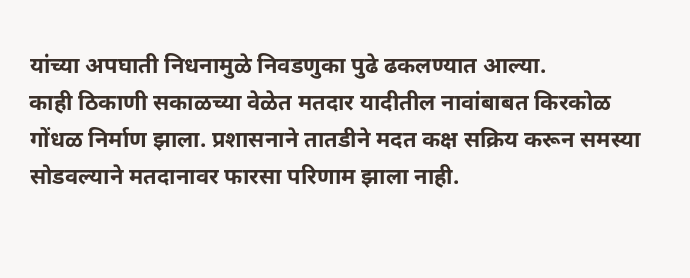यांच्या अपघाती निधनामुळे निवडणुका पुढे ढकलण्यात आल्या.
काही ठिकाणी सकाळच्या वेळेत मतदार यादीतील नावांबाबत किरकोळ गोंधळ निर्माण झाला. प्रशासनाने तातडीने मदत कक्ष सक्रिय करून समस्या सोडवल्याने मतदानावर फारसा परिणाम झाला नाही.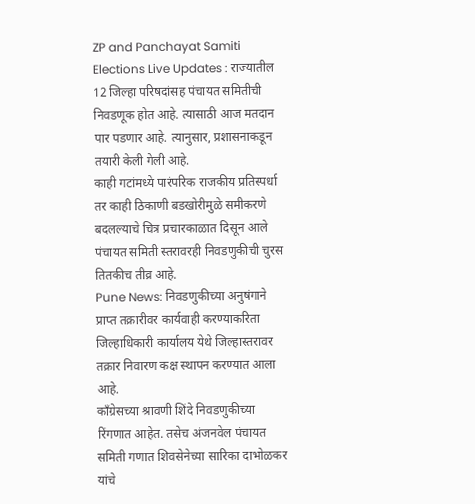ZP and Panchayat Samiti Elections Live Updates : राज्यातील 12 जिल्हा परिषदांसह पंचायत समितीची निवडणूक होत आहे. त्यासाठी आज मतदान पार पडणार आहे. त्यानुसार, प्रशासनाकडून तयारी केली गेली आहे.
काही गटांमध्ये पारंपरिक राजकीय प्रतिस्पर्धा तर काही ठिकाणी बडखोरीमुळे समीकरणे बदलल्याचे चित्र प्रचारकाळात दिसून आले पंचायत समिती स्तरावरही निवडणुकीची चुरस तितकीच तीव्र आहे.
Pune News: निवडणुकीच्या अनुषंगाने प्राप्त तक्रारीवर कार्यवाही करण्याकरिता जिल्हाधिकारी कार्यालय येथे जिल्हास्तरावर तक्रार निवारण कक्ष स्थापन करण्यात आला आहे.
काँग्रेसच्या श्रावणी शिंदे निवडणुकीच्या रिंगणात आहेत. तसेच अंजनवेल पंचायत समिती गणात शिवसेनेच्या सारिका दाभोळकर यांचे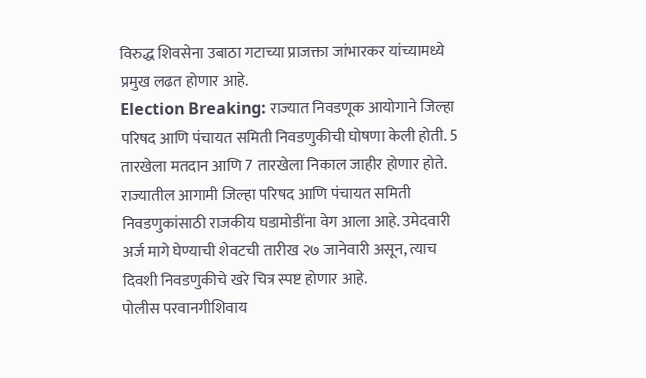विरुद्ध शिवसेना उबाठा गटाच्या प्राजक्ता जांभारकर यांच्यामध्ये प्रमुख लढत होणार आहे.
Election Breaking: राज्यात निवडणूक आयोगाने जिल्हा परिषद आणि पंचायत समिती निवडणुकीची घोषणा केली होती. 5 तारखेला मतदान आणि 7 तारखेला निकाल जाहीर होणार होते.
राज्यातील आगामी जिल्हा परिषद आणि पंचायत समिती निवडणुकांसाठी राजकीय घडामोडींना वेग आला आहे. उमेदवारी अर्ज मागे घेण्याची शेवटची तारीख २७ जानेवारी असून, त्याच दिवशी निवडणुकीचे खरे चित्र स्पष्ट होणार आहे.
पोलीस परवानगीशिवाय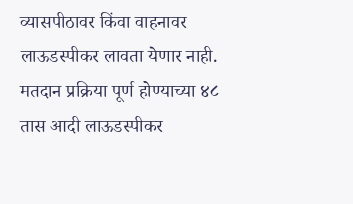व्यासपीठावर किंवा वाहनावर लाऊडस्पीकर लावता येणार नाही. मतदान प्रक्रिया पूर्ण होण्याच्या ४८ तास आदी लाऊडस्पीकर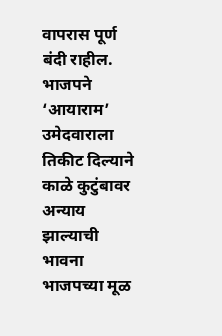वापरास पूर्ण बंदी राहील.
भाजपने ‘आयाराम’ उमेदवाराला तिकीट दिल्याने काळे कुटुंबावर अन्याय झाल्याची भावना भाजपच्या मूळ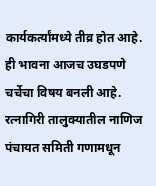कार्यकर्त्यांमध्ये तीव्र होत आहे. ही भावना आजच उघडपणे चर्चेचा विषय बनली आहे.
रत्नागिरी तालुक्यातील नाणिज पंचायत समिती गणामधून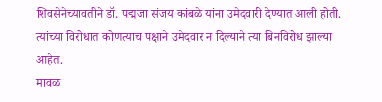शिवसेनेच्यावतीने डॉ. पद्मजा संजय कांबळे यांना उमेदवारी देण्यात आली होती. त्यांच्या विरोधात कोणत्याच पक्षाने उमेदवार न दिल्याने त्या बिनविरोध झाल्या आहेत.
मावळ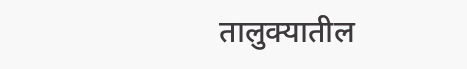तालुक्यातील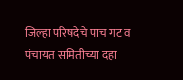जिल्हा परिषदेचे पाच गट व पंचायत समितीच्या दहा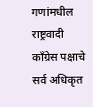गणांमधील राष्ट्रवादी काँग्रेस पक्षाचे सर्व अधिकृत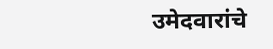उमेदवारांचे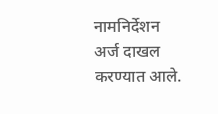नामनिर्देशन अर्ज दाखल करण्यात आले.